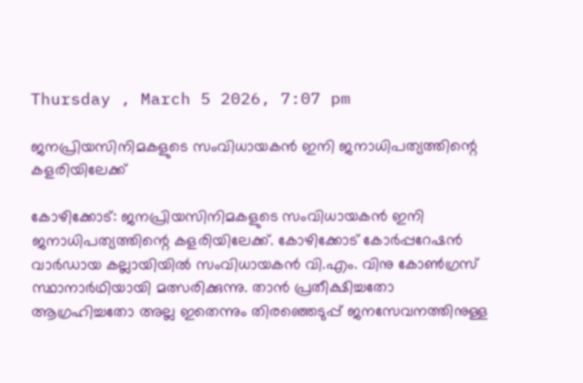Thursday , March 5 2026, 7:07 pm

ജനപ്രിയസിനിമകളുടെ സംവിധായകൻ ഇനി ജനാധിപത്യത്തിന്റെ കളരിയിലേക്ക്

കോഴിക്കോട്: ജനപ്രിയസിനിമകളുടെ സംവിധായകൻ ഇനി ജനാധിപത്യത്തിന്റെ കളരിയിലേക്ക്. കോഴിക്കോട് കോർപ്പറേഷൻ വാർഡായ കല്ലായിയിൽ സംവിധായകൻ വി.എം. വിനു കോൺഗ്രസ് സ്ഥാനാർഥിയായി മത്സരിക്കുന്നു. താൻ പ്രതീക്ഷിച്ചതോ ആഗ്രഹിച്ചതോ അല്ല ഇതെന്നും തിരഞ്ഞെടുപ്പ് ജനസേവനത്തിനുള്ള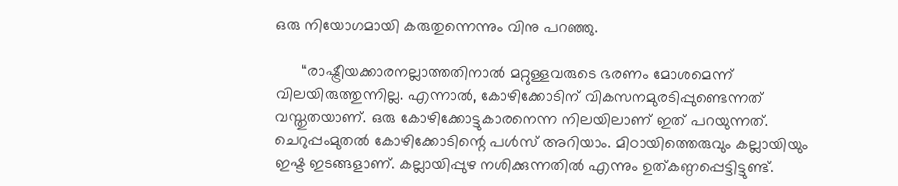ഒരു നിയോഗമായി കരുതുന്നെന്നും വിനു പറഞ്ഞു.

      “രാഷ്ട്രീയക്കാരനല്ലാത്തതിനാൽ മറ്റുള്ളവരുടെ ഭരണം മോശമെന്ന് വിലയിരുത്തുന്നില്ല. എന്നാൽ, കോഴിക്കോടിന് വികസനമുരടിപ്പുണ്ടെന്നത് വസ്തുതയാണ്. ഒരു കോഴിക്കോട്ടുകാരനെന്ന നിലയിലാണ് ഇത് പറയുന്നത്. ചെറുപ്പംമുതൽ കോഴിക്കോടിന്റെ പൾസ് അറിയാം. മിഠായിത്തെരുവും കല്ലായിയും ഇഷ്ട ഇടങ്ങളാണ്. കല്ലായിപ്പുഴ നശിക്കുന്നതിൽ എന്നും ഉത്കണ്ഠപ്പെട്ടിട്ടുണ്ട്.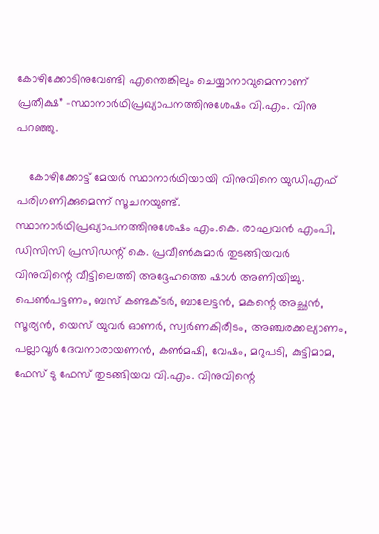കോഴിക്കോടിനുവേണ്ടി എന്തെങ്കിലും ചെയ്യാനാവുമെന്നാണ് പ്രതീക്ഷ” -സ്ഥാനാർഥിപ്രഖ്യാപനത്തിനുശേഷം വി.എം. വിനു പറഞ്ഞു.

    കോഴിക്കോട്ട് മേയർ സ്ഥാനാർഥിയായി വിനുവിനെ യുഡിഎഫ് പരിഗണിക്കുമെന്ന് സൂചനയുണ്ട്. സ്ഥാനാർഥിപ്രഖ്യാപനത്തിനുശേഷം എം.കെ. രാഘവൻ എംപി, ഡിസിസി പ്രസിഡന്റ് കെ. പ്രവീൺകുമാർ തുടങ്ങിയവർ വിനുവിന്റെ വീട്ടിലെത്തി അദ്ദേഹത്തെ ഷാൾ അണിയിച്ചു. പെൺപട്ടണം, ബസ് കണ്ടക്ടർ, ബാലേട്ടൻ, മകന്റെ അച്ഛൻ, സൂര്യൻ, യെസ് യുവർ ഓണർ, സ്വർണകിരീടം, അഞ്ചരക്കല്യാണം, പല്ലാവൂർ ദേവനാരായണൻ, കൺമഷി, വേഷം, മറുപടി, കുട്ടിമാമ, ഫേസ് ടു ഫേസ് തുടങ്ങിയവ വി.എം. വിനുവിന്റെ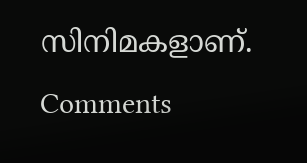സിനിമകളാണ്.
Comments